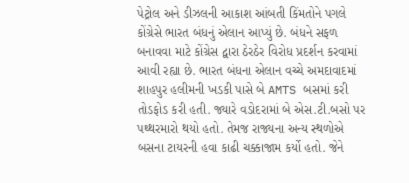પેટ્રોલ અને ડીઝલની આકાશ આંબતી કિંમતોને પગલે કોંગ્રેસે ભારત બંધનું એલાન આપ્યું છે. બંધને સફળ બનાવવા માટે કોંગ્રેસ દ્વારા ઠેરઠેર વિરોધ પ્રદર્શન કરવામાં આવી રહ્યા છે. ભારત બંધના એલાન વચ્ચે અમદાવાદમાં શાહપુર હલીમની ખડકી પાસે બે AMTS બસમાં કરી તોડફોડ કરી હતી. જ્યારે વડોદરામાં બે એસ.ટી.બસો પર પથ્થરમારો થયો હતો. તેમજ રાજ્યના અન્ય સ્થળોએ બસના ટાયરની હવા કાઢી ચક્કાજામ કર્યો હતો. જેને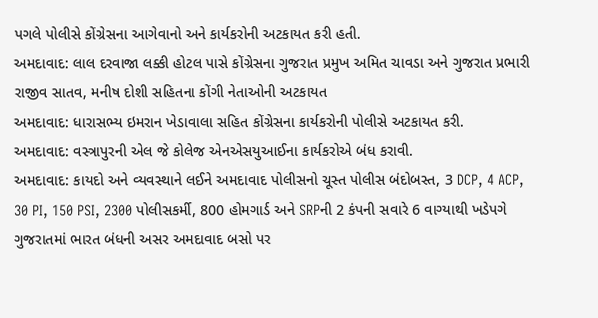પગલે પોલીસે કોંગ્રેસના આગેવાનો અને કાર્યકરોની અટકાયત કરી હતી.
અમદાવાદ: લાલ દરવાજા લક્કી હોટલ પાસે કોંગ્રેસના ગુજરાત પ્રમુખ અમિત ચાવડા અને ગુજરાત પ્રભારી રાજીવ સાતવ, મનીષ દોશી સહિતના કોંગી નેતાઓની અટકાયત
અમદાવાદ: ધારાસભ્ય ઇમરાન ખેડાવાલા સહિત કોંગ્રેસના કાર્યકરોની પોલીસે અટકાયત કરી.
અમદાવાદ: વસ્ત્રાપુરની એલ જે કોલેજ એનએસયુઆઈના કાર્યકરોએ બંધ કરાવી.
અમદાવાદ: કાયદો અને વ્યવસ્થાને લઈને અમદાવાદ પોલીસનો ચૂસ્ત પોલીસ બંદોબસ્ત, 3 DCP, 4 ACP, 30 PI, 150 PSI, 2300 પોલીસકર્મી, 800 હોમગાર્ડ અને SRPની 2 કંપની સવારે 6 વાગ્યાથી ખડેપગે
ગુજરાતમાં ભારત બંધની અસર અમદાવાદ બસો પર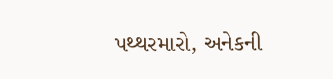પથ્થરમારો, અનેકની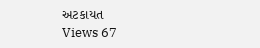અટકાયત
Views 67